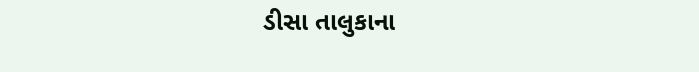ડીસા તાલુકાના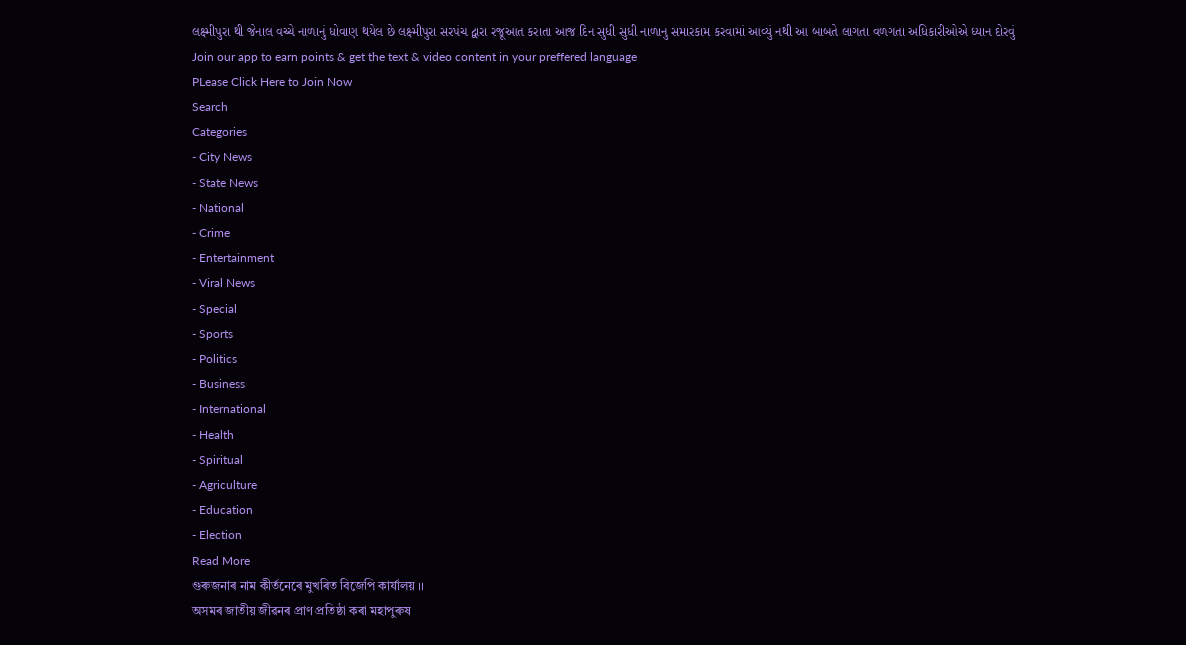લક્ષ્મીપુરા થી જેનાલ વચ્ચે નાળાનું ધોવાણ થયેલ છે લક્ષ્મીપુરા સરપંચ દ્વારા રજૂઆત કરાતા આજ દિન સુધી સુધી નાળાનુ સમારકામ કરવામાં આવ્યું નથી આ બાબતે લાગતા વળગતા અધિકારીઓએ ધ્યાન દોરવું
Join our app to earn points & get the text & video content in your preffered language
PLease Click Here to Join Now
Search
Categories
- City News
- State News
- National
- Crime
- Entertainment
- Viral News
- Special
- Sports
- Politics
- Business
- International
- Health
- Spiritual
- Agriculture
- Education
- Election
Read More
গুৰুজনাৰ নাম কীৰ্তনেৰে মুখৰিত বিজেপি কাৰ্যালয় ।।
অসমৰ জাতীয় জীৱনৰ প্ৰাণ প্ৰতিষ্ঠা কৰা মহাপুৰুষ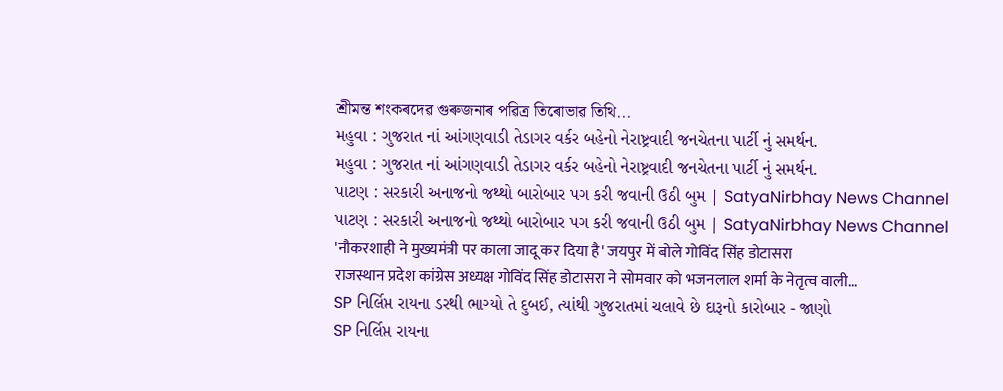শ্ৰীমন্ত শংকৰদেৱ গুৰুজনাৰ পৱিত্ৰ তিৰোভাৱ তিথি...
મહુવા : ગુજરાત નાં આંગણવાડી તેડાગર વર્કર બહેનો નેરાષ્ટ્રવાદી જનચેતના પાર્ટી નું સમર્થન.
મહુવા : ગુજરાત નાં આંગણવાડી તેડાગર વર્કર બહેનો નેરાષ્ટ્રવાદી જનચેતના પાર્ટી નું સમર્થન.
પાટણ : સરકારી અનાજનો જથ્થો બારોબાર પગ કરી જવાની ઉઠી બુમ | SatyaNirbhay News Channel
પાટણ : સરકારી અનાજનો જથ્થો બારોબાર પગ કરી જવાની ઉઠી બુમ | SatyaNirbhay News Channel
'नौकरशाही ने मुख्यमंत्री पर काला जादू कर दिया है' जयपुर में बोले गोविंद सिंह डोटासरा
राजस्थान प्रदेश कांग्रेस अध्यक्ष गोविंद सिंह डोटासरा ने सोमवार को भजनलाल शर्मा के नेतृत्व वाली...
SP નિર્લિપ્ત રાયના ડરથી ભાગ્યો તે દુબઈ, ત્યાંથી ગુજરાતમાં ચલાવે છે દારૂનો કારોબાર - જાણો
SP નિર્લિપ્ત રાયના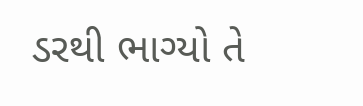ડરથી ભાગ્યો તે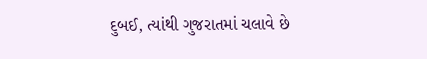દુબઈ, ત્યાંથી ગુજરાતમાં ચલાવે છે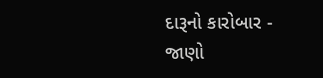દારૂનો કારોબાર - જાણો